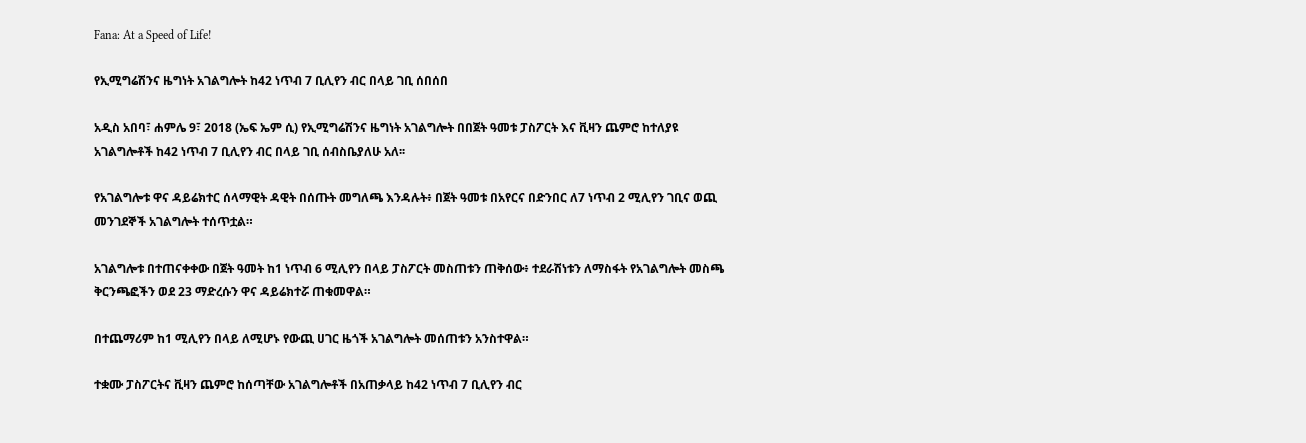Fana: At a Speed of Life!

የኢሚግሬሽንና ዜግነት አገልግሎት ከ42 ነጥብ 7 ቢሊየን ብር በላይ ገቢ ሰበሰበ

አዲስ አበባ፣ ሐምሌ 9፣ 2018 (ኤፍ ኤም ሲ) የኢሚግሬሽንና ዜግነት አገልግሎት በበጀት ዓመቱ ፓስፖርት እና ቪዛን ጨምሮ ከተለያዩ አገልግሎቶች ከ42 ነጥብ 7 ቢሊየን ብር በላይ ገቢ ሰብስቤያለሁ አለ፡፡

የአገልግሎቱ ዋና ዳይሬክተር ሰላማዊት ዳዊት በሰጡት መግለጫ እንዳሉት፥ በጀት ዓመቱ በአየርና በድንበር ለ7 ነጥብ 2 ሚሊየን ገቢና ወጪ መንገደኞች አገልግሎት ተሰጥቷል።

አገልግሎቱ በተጠናቀቀው በጀት ዓመት ከ1 ነጥብ 6 ሚሊየን በላይ ፓስፖርት መስጠቱን ጠቅሰው፥ ተደራሽነቱን ለማስፋት የአገልግሎት መስጫ ቅርንጫፎችን ወደ 23 ማድረሱን ዋና ዳይሬክተሯ ጠቁመዋል።

በተጨማሪም ከ1 ሚሊየን በላይ ለሚሆኑ የውጪ ሀገር ዜጎች አገልግሎት መሰጠቱን አንስተዋል።

ተቋሙ ፓስፖርትና ቪዛን ጨምሮ ከሰጣቸው አገልግሎቶች በአጠቃላይ ከ42 ነጥብ 7 ቢሊየን ብር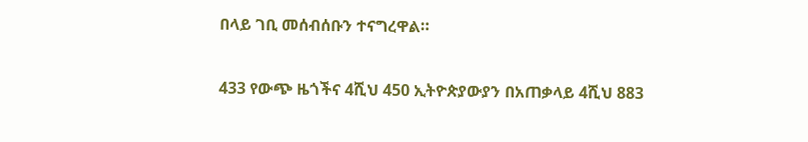በላይ ገቢ መሰብሰቡን ተናግረዋል።

433 የውጭ ዜጎችና 4ሺህ 450 ኢትዮጵያውያን በአጠቃላይ 4ሺህ 883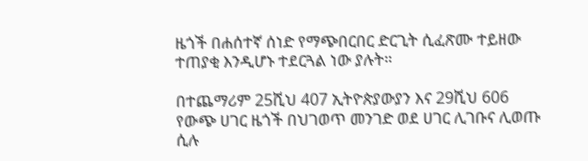ዜጎች በሐሰተኛ ሰነድ የማጭበርበር ድርጊት ሲፈጽሙ ተይዘው ተጠያቂ እንዲሆኑ ተደርጓል ነው ያሉት።

በተጨማሪም 25ሺህ 407 ኢትዮጵያውያን እና 29ሺህ 606 የውጭ ሀገር ዜጎች በህገወጥ መንገድ ወደ ሀገር ሊገቡና ሊወጡ ሲሉ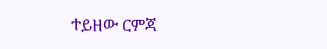ተይዘው ርምጃ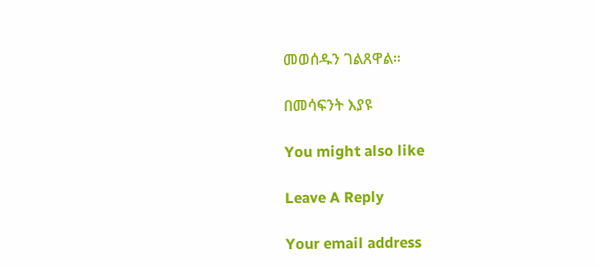መወሰዱን ገልጸዋል።

በመሳፍንት እያዩ

You might also like

Leave A Reply

Your email address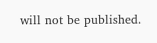will not be published.